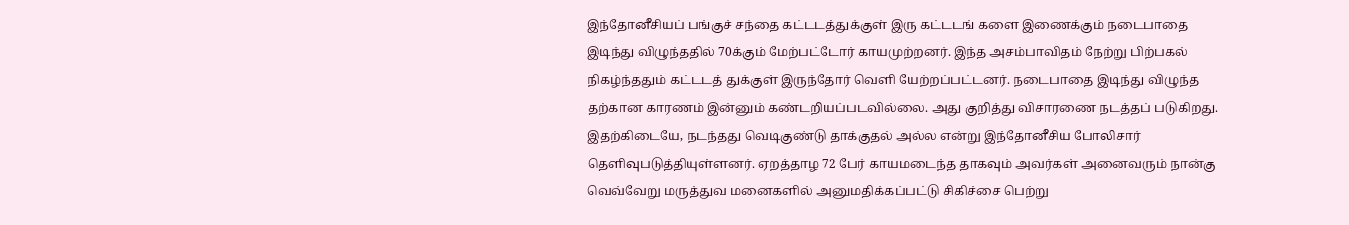இந்தோனீசியப் பங்குச் சந்தை கட்டடத்துக்குள் இரு கட்டடங் களை இணைக்கும் நடைபாதை இடிந்து விழுந்ததில் 70க்கும் மேற்பட்டோர் காயமுற்றனர். இந்த அசம்பாவிதம் நேற்று பிற்பகல் நிகழ்ந்ததும் கட்டடத் துக்குள் இருந்தோர் வெளி யேற்றப்பட்டனர். நடைபாதை இடிந்து விழுந்த தற்கான காரணம் இன்னும் கண்டறியப்படவில்லை. அது குறித்து விசாரணை நடத்தப் படுகிறது. இதற்கிடையே, நடந்தது வெடிகுண்டு தாக்குதல் அல்ல என்று இந்தோனீசிய போலிசார் தெளிவுபடுத்தியுள்ளனர். ஏறத்தாழ 72 பேர் காயமடைந்த தாகவும் அவர்கள் அனைவரும் நான்கு வெவ்வேறு மருத்துவ மனைகளில் அனுமதிக்கப்பட்டு சிகிச்சை பெற்று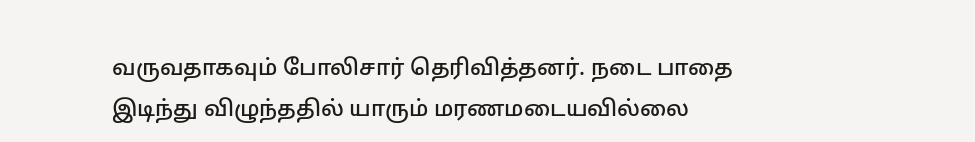வருவதாகவும் போலிசார் தெரிவித்தனர். நடை பாதை இடிந்து விழுந்ததில் யாரும் மரணமடையவில்லை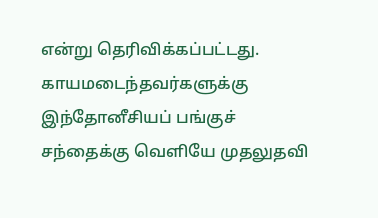என்று தெரிவிக்கப்பட்டது.
காயமடைந்தவர்களுக்கு இந்தோனீசியப் பங்குச் சந்தைக்கு வெளியே முதலுதவி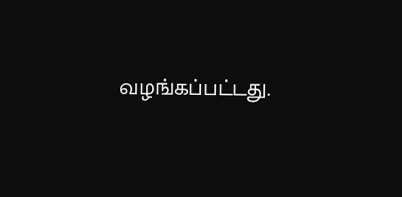வழங்கப்பட்டது.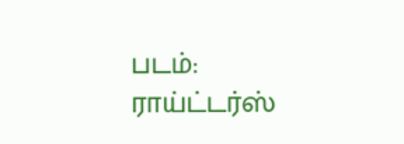படம்: ராய்ட்டர்ஸ்